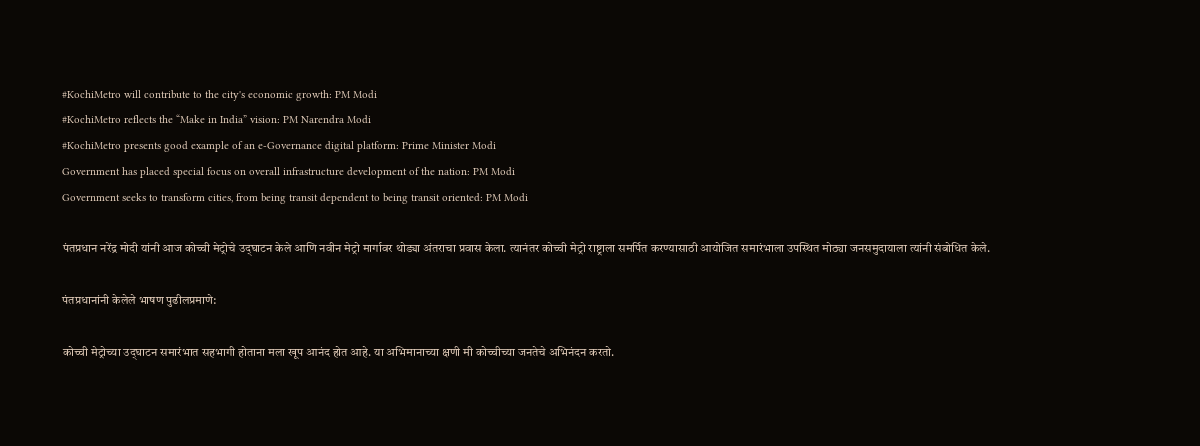#KochiMetro will contribute to the city's economic growth: PM Modi
#KochiMetro reflects the “Make in India” vision: PM Narendra Modi
#KochiMetro presents good example of an e-Governance digital platform: Prime Minister Modi
Government has placed special focus on overall infrastructure development of the nation: PM Modi
Government seeks to transform cities, from being transit dependent to being transit oriented: PM Modi

पंतप्रधान नरेंद्र मोदी यांनी आज कोच्ची मेट्रोचे उद्‌घाटन केले आणि नवीन मेट्रो मार्गावर थोड्या अंतराचा प्रवास केला. त्यानंतर कोच्ची मेट्रो राष्ट्राला समर्पित करण्यासाठी आयोजित समारंभाला उपस्थित मोठ्या जनसमुदायाला त्यांनी संबोधित केले.

पंतप्रधानांनी केलेले भाषण पुढीलप्रमाणे:

कोच्ची मेट्रोच्या उद्‌घाटन समारंभात सहभागी होताना मला खूप आनंद होत आहे. या अभिमानाच्या क्षणी मी कोच्चीच्या जनतेचे अभिनंदन करतो.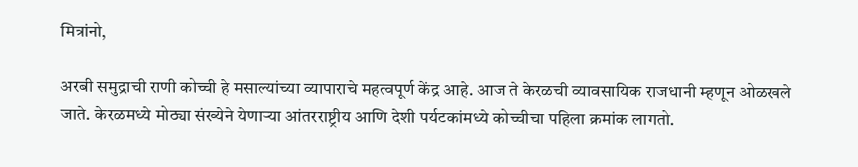मित्रांनो,

अरबी समुद्राची राणी कोच्ची हे मसाल्यांच्या व्यापाराचे महत्वपूर्ण केंद्र आहे. आज ते केरळची व्यावसायिक राजधानी म्हणून ओळखले जाते. केरळमध्ये मोठ्या संख्येने येणाऱ्या आंतरराष्ट्रीय आणि देशी पर्यटकांमध्ये कोच्चीचा पहिला क्रमांक लागतो.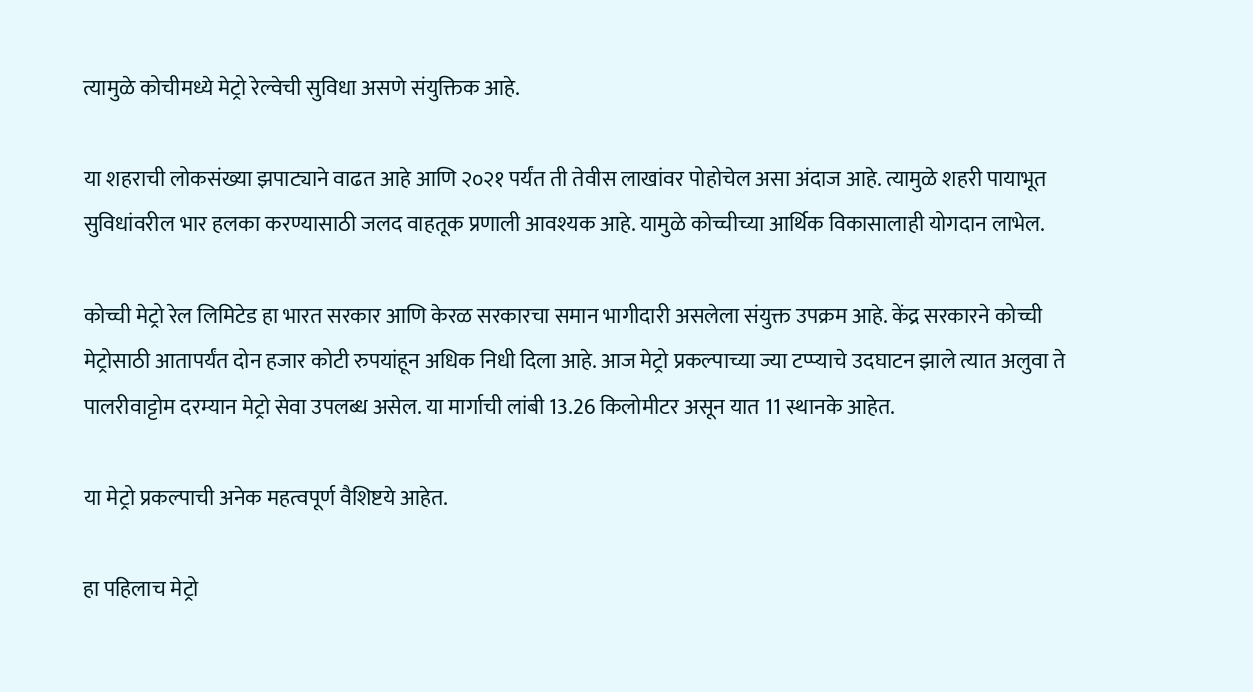त्यामुळे कोचीमध्ये मेट्रो रेल्वेची सुविधा असणे संयुक्तिक आहे.

या शहराची लोकसंख्या झपाट्याने वाढत आहे आणि २०२१ पर्यंत ती तेवीस लाखांवर पोहोचेल असा अंदाज आहे. त्यामुळे शहरी पायाभूत सुविधांवरील भार हलका करण्यासाठी जलद वाहतूक प्रणाली आवश्यक आहे. यामुळे कोच्चीच्या आर्थिक विकासालाही योगदान लाभेल.

कोच्ची मेट्रो रेल लिमिटेड हा भारत सरकार आणि केरळ सरकारचा समान भागीदारी असलेला संयुक्त उपक्रम आहे. केंद्र सरकारने कोच्ची मेट्रोसाठी आतापर्यंत दोन हजार कोटी रुपयांहून अधिक निधी दिला आहे. आज मेट्रो प्रकल्पाच्या ज्या टप्प्याचे उदघाटन झाले त्यात अलुवा ते पालरीवाट्टोम दरम्यान मेट्रो सेवा उपलब्ध असेल. या मार्गाची लांबी 13.26 किलोमीटर असून यात 11 स्थानके आहेत.

या मेट्रो प्रकल्पाची अनेक महत्वपूर्ण वैशिष्टये आहेत.

हा पहिलाच मेट्रो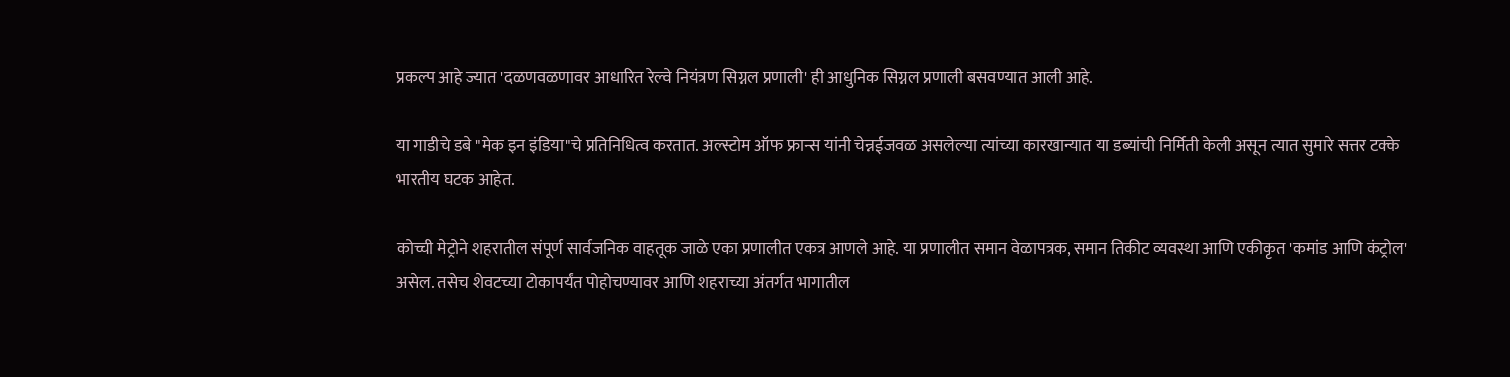प्रकल्प आहे ज्यात 'दळणवळणावर आधारित रेल्वे नियंत्रण सिग्नल प्रणाली' ही आधुनिक सिग्नल प्रणाली बसवण्यात आली आहे.

या गाडीचे डबे "मेक इन इंडिया"चे प्रतिनिधित्व करतात. अल्स्टोम ऑफ फ्रान्स यांनी चेन्नईजवळ असलेल्या त्यांच्या कारखान्यात या डब्यांची निर्मिती केली असून त्यात सुमारे सत्तर टक्के भारतीय घटक आहेत.

कोच्ची मेट्रोने शहरातील संपूर्ण सार्वजनिक वाहतूक जाळे एका प्रणालीत एकत्र आणले आहे. या प्रणालीत समान वेळापत्रक, समान तिकीट व्यवस्था आणि एकीकृत 'कमांड आणि कंट्रोल' असेल. तसेच शेवटच्या टोकापर्यंत पोहोचण्यावर आणि शहराच्या अंतर्गत भागातील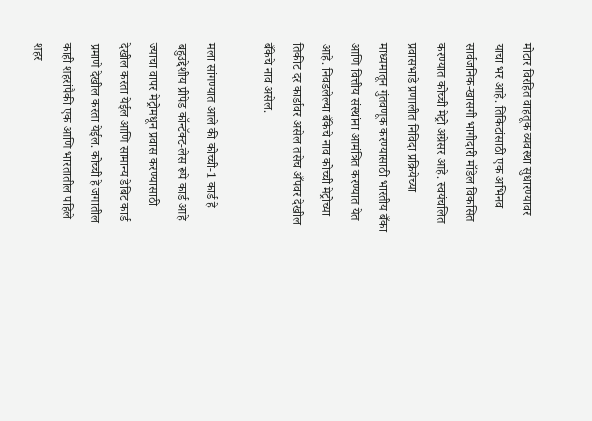मोटार विरहित वाहतूक व्यवस्था सुधारण्यावर याचा भर आहे. तिकिटांसाठी एक अभिनव सार्वजनिक-खासगी भागीदारी मॉडेल विकसित करण्यात कोच्ची मेट्रो अग्रेसर आहे. स्वयंचलित प्रवासभाडे प्रणालीत निविदा प्रक्रियेच्या माध्यमातून गुंतवणूक करण्यासाठी भारतीय बँका आणि वित्तीय संस्थांना आमंत्रित करण्यात येत आहे. निवडलेल्या बँकेचे नाव कोच्ची मेट्रोच्या तिकीट दर कार्डावर असेल तसेच अँपवर देखील बँकेचे नाव असेल.

मला सांगण्यात आले की कोच्ची-1 कार्ड हे बहुउद्देशीय प्रीपेड कॉन्टॅक्ट-लेस रूपे कार्ड आहे ज्याचा वापर मेट्रोमधून प्रवास करण्यासाठी देखील करता येईल आणि सामान्य डेबिट कार्ड प्रमाणे देखील करता येईल. कोच्ची हे जगातील काही शहरांपैकी एक आणि भारतातील पहिले शहर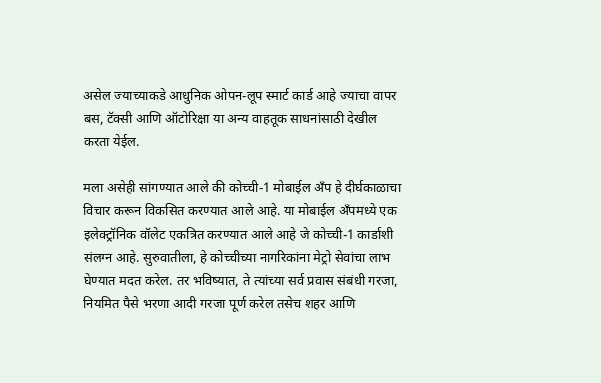असेल ज्याच्याकडे आधुनिक ओपन-लूप स्मार्ट कार्ड आहे ज्याचा वापर बस, टॅक्सी आणि ऑटोरिक्षा या अन्य वाहतूक साधनांसाठी देखील करता येईल.

मला असेही सांगण्यात आले की कोच्ची-1 मोबाईल अँप हे दीर्घकाळाचा विचार करून विकसित करण्यात आले आहे. या मोबाईल अँपमध्ये एक इलेक्ट्रॉनिक वॉलेट एकत्रित करण्यात आले आहे जे कोच्ची-1 कार्डाशी संलग्न आहे. सुरुवातीला, हे कोच्चीच्या नागरिकांना मेट्रो सेवांचा लाभ घेण्यात मदत करेल. तर भविष्यात, ते त्यांच्या सर्व प्रवास संबंधी गरजा, नियमित पैसे भरणा आदी गरजा पूर्ण करेल तसेच शहर आणि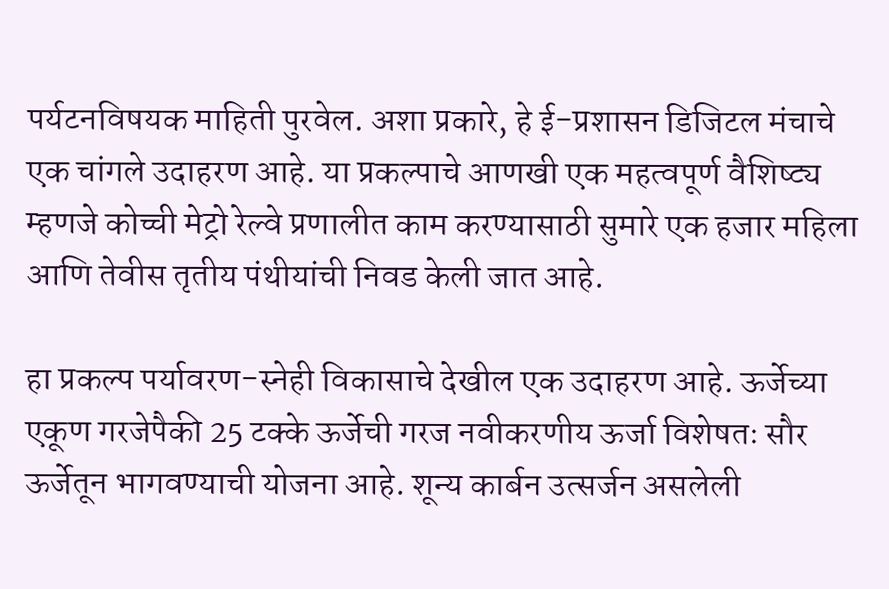पर्यटनविषयक माहिती पुरवेल. अशा प्रकारे, हे ई-प्रशासन डिजिटल मंचाचे एक चांगले उदाहरण आहे. या प्रकल्पाचे आणखी एक महत्वपूर्ण वैशिष्ट्य म्हणजे कोच्ची मेट्रो रेल्वे प्रणालीत काम करण्यासाठी सुमारे एक हजार महिला आणि तेवीस तृतीय पंथीयांची निवड केली जात आहे.

हा प्रकल्प पर्यावरण-स्नेही विकासाचे देखील एक उदाहरण आहे. ऊर्जेच्या एकूण गरजेपैकी 25 टक्के ऊर्जेची गरज नवीकरणीय ऊर्जा विशेषतः सौर ऊर्जेतून भागवण्याची योजना आहे. शून्य कार्बन उत्सर्जन असलेली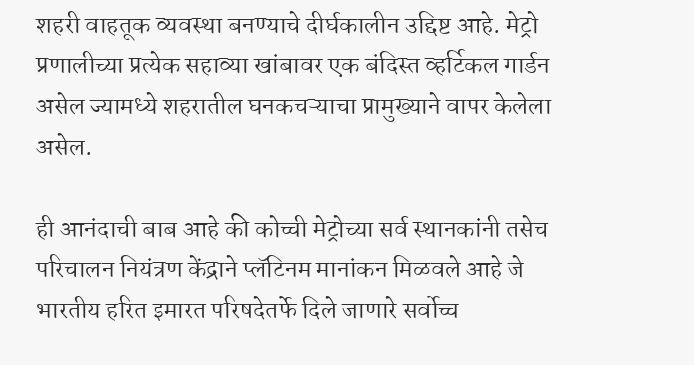शहरी वाहतूक व्यवस्था बनण्याचे दीर्घकालीन उद्दिष्ट आहे. मेट्रो प्रणालीच्या प्रत्येक सहाव्या खांबावर एक बंदिस्त व्हर्टिकल गार्डन असेल ज्यामध्ये शहरातील घनकचऱ्याचा प्रामुख्याने वापर केलेला असेल.

ही आनंदाची बाब आहे की कोच्ची मेट्रोच्या सर्व स्थानकांनी तसेच परिचालन नियंत्रण केंद्राने प्लॅटिनम मानांकन मिळवले आहे जे भारतीय हरित इमारत परिषदेतर्फे दिले जाणारे सर्वोच्च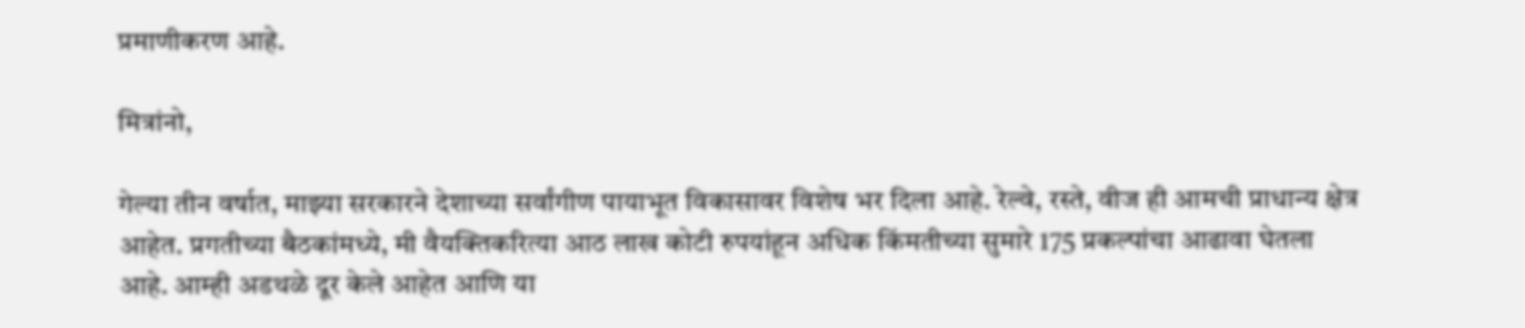प्रमाणीकरण आहे.

मित्रांनो,

गेल्या तीन वर्षात, माझ्या सरकारने देशाच्या सर्वांगीण पायाभूत विकासावर विशेष भर दिला आहे. रेल्वे, रस्ते, वीज ही आमची प्राधान्य क्षेत्र आहेत. प्रगतीच्या बैठकांमध्ये, मी वैयक्तिकरित्या आठ लाख कोटी रुपयांहून अधिक किंमतीच्या सुमारे 175 प्रकल्पांचा आढावा घेतला आहे. आम्ही अडथळे दूर केले आहेत आणि या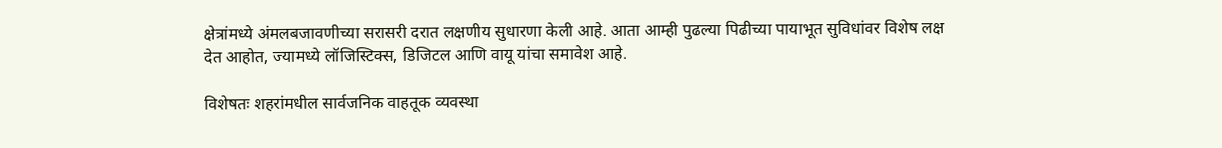क्षेत्रांमध्ये अंमलबजावणीच्या सरासरी दरात लक्षणीय सुधारणा केली आहे. आता आम्ही पुढल्या पिढीच्या पायाभूत सुविधांवर विशेष लक्ष देत आहोत, ज्यामध्ये लॉजिस्टिक्स, डिजिटल आणि वायू यांचा समावेश आहे.

विशेषतः शहरांमधील सार्वजनिक वाहतूक व्यवस्था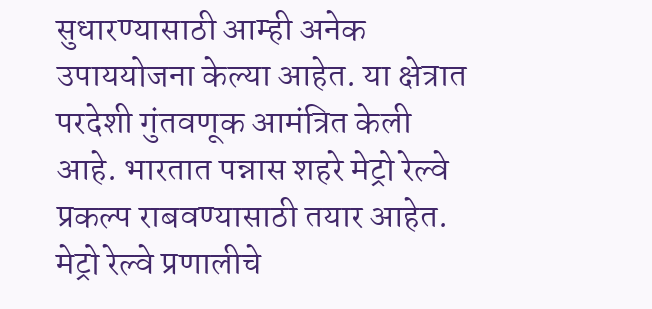सुधारण्यासाठी आम्ही अनेक उपाययोजना केल्या आहेत. या क्षेत्रात परदेशी गुंतवणूक आमंत्रित केली आहे. भारतात पन्नास शहरे मेट्रो रेल्वे प्रकल्प राबवण्यासाठी तयार आहेत. मेट्रो रेल्वे प्रणालीचे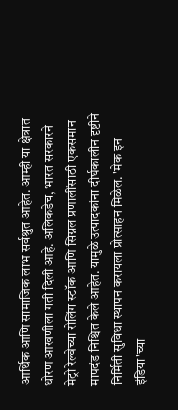आर्थिक आणि सामाजिक लाभ सर्वश्रुत आहेत. आम्ही या क्षेत्रात धोरण आखणीला गती दिली आहे. अलिकडेच, भारत सरकारने मेट्रो रेल्वेच्या रोलिंग स्टॉक आणि सिग्नल प्रणालींसाठी एकसमान मापदंड निश्चित केले आहेत. यामुळे उत्पादकांना दीर्घकालीन दृष्टीने निर्मिती सुविधा स्थापन करायला प्रोत्साहन मिळेल. 'मेक इन इंडिया'च्या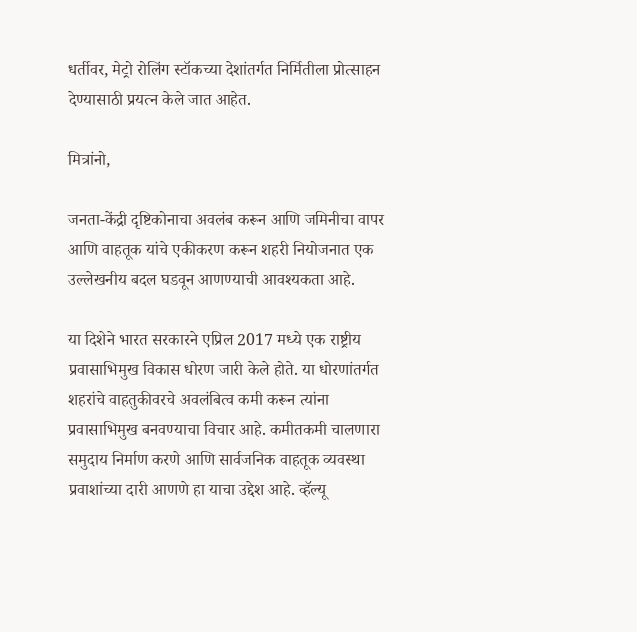धर्तीवर, मेट्रो रोलिंग स्टॉकच्या देशांतर्गत निर्मितीला प्रोत्साहन देण्यासाठी प्रयत्न केले जात आहेत.

मित्रांनो,

जनता-केंद्री दृष्टिकोनाचा अवलंब करून आणि जमिनीचा वापर आणि वाहतूक यांचे एकीकरण करून शहरी नियोजनात एक उल्लेखनीय बदल घडवून आणण्याची आवश्यकता आहे.

या दिशेने भारत सरकारने एप्रिल 2017 मध्ये एक राष्ट्रीय प्रवासाभिमुख विकास धोरण जारी केले होते. या धोरणांतर्गत शहरांचे वाहतुकीवरचे अवलंबित्व कमी करून त्यांना प्रवासाभिमुख बनवण्याचा विचार आहे. कमीतकमी चालणारा समुदाय निर्माण करणे आणि सार्वजनिक वाहतूक व्यवस्था प्रवाशांच्या दारी आणणे हा याचा उद्देश आहे. व्हॅल्यू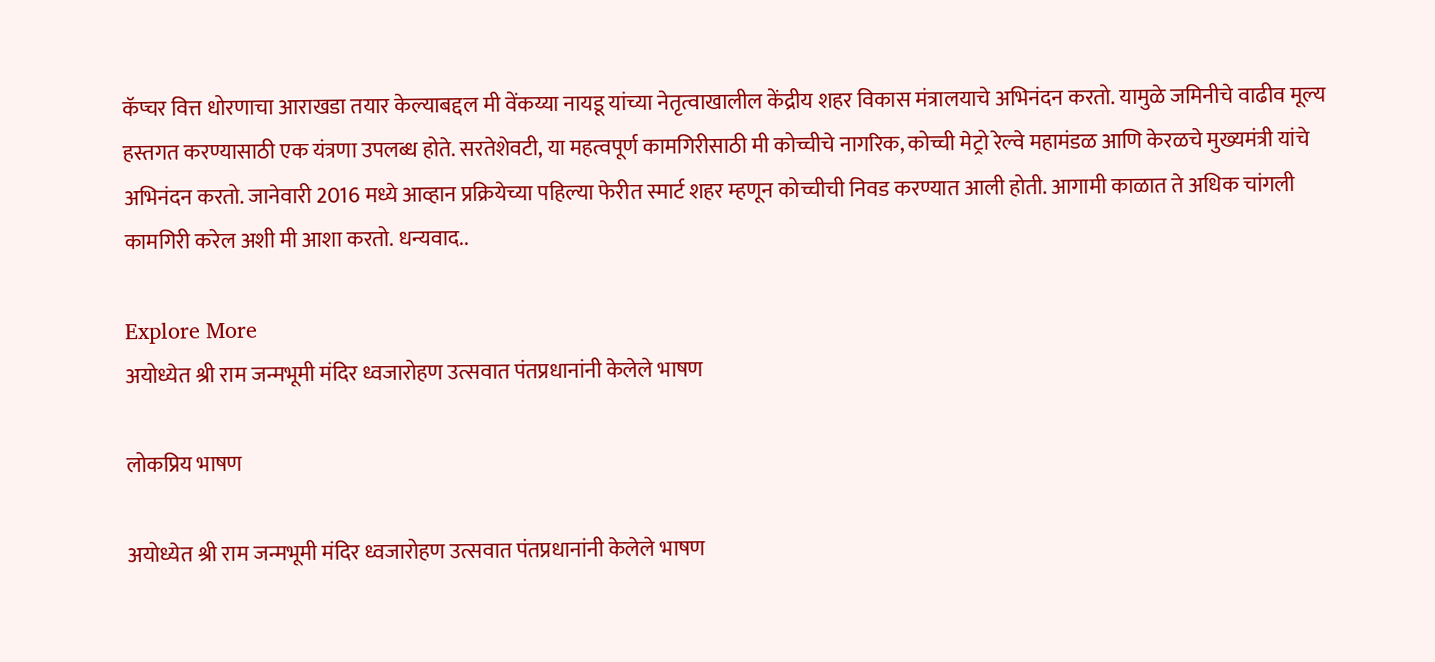कॅप्चर वित्त धोरणाचा आराखडा तयार केल्याबद्दल मी वेंकय्या नायडू यांच्या नेतृत्वाखालील केंद्रीय शहर विकास मंत्रालयाचे अभिनंदन करतो. यामुळे जमिनीचे वाढीव मूल्य हस्तगत करण्यासाठी एक यंत्रणा उपलब्ध होते. सरतेशेवटी, या महत्वपूर्ण कामगिरीसाठी मी कोच्चीचे नागरिक, कोच्ची मेट्रो रेल्वे महामंडळ आणि केरळचे मुख्यमंत्री यांचे अभिनंदन करतो. जानेवारी 2016 मध्ये आव्हान प्रक्रियेच्या पहिल्या फेरीत स्मार्ट शहर म्हणून कोच्चीची निवड करण्यात आली होती. आगामी काळात ते अधिक चांगली कामगिरी करेल अशी मी आशा करतो. धन्यवाद..

Explore More
अयोध्येत श्री राम जन्मभूमी मंदिर ध्वजारोहण उत्सवात पंतप्रधानांनी केलेले भाषण

लोकप्रिय भाषण

अयोध्येत श्री राम जन्मभूमी मंदिर ध्वजारोहण उत्सवात पंतप्रधानांनी केलेले भाषण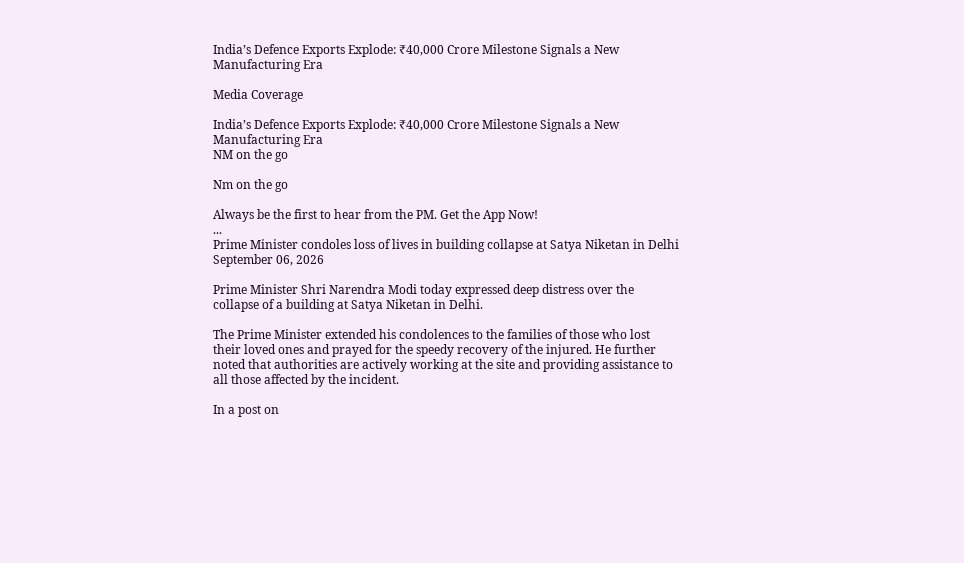India’s Defence Exports Explode: ₹40,000 Crore Milestone Signals a New Manufacturing Era

Media Coverage

India’s Defence Exports Explode: ₹40,000 Crore Milestone Signals a New Manufacturing Era
NM on the go

Nm on the go

Always be the first to hear from the PM. Get the App Now!
...
Prime Minister condoles loss of lives in building collapse at Satya Niketan in Delhi
September 06, 2026

Prime Minister Shri Narendra Modi today expressed deep distress over the collapse of a building at Satya Niketan in Delhi.

The Prime Minister extended his condolences to the families of those who lost their loved ones and prayed for the speedy recovery of the injured. He further noted that authorities are actively working at the site and providing assistance to all those affected by the incident.

In a post on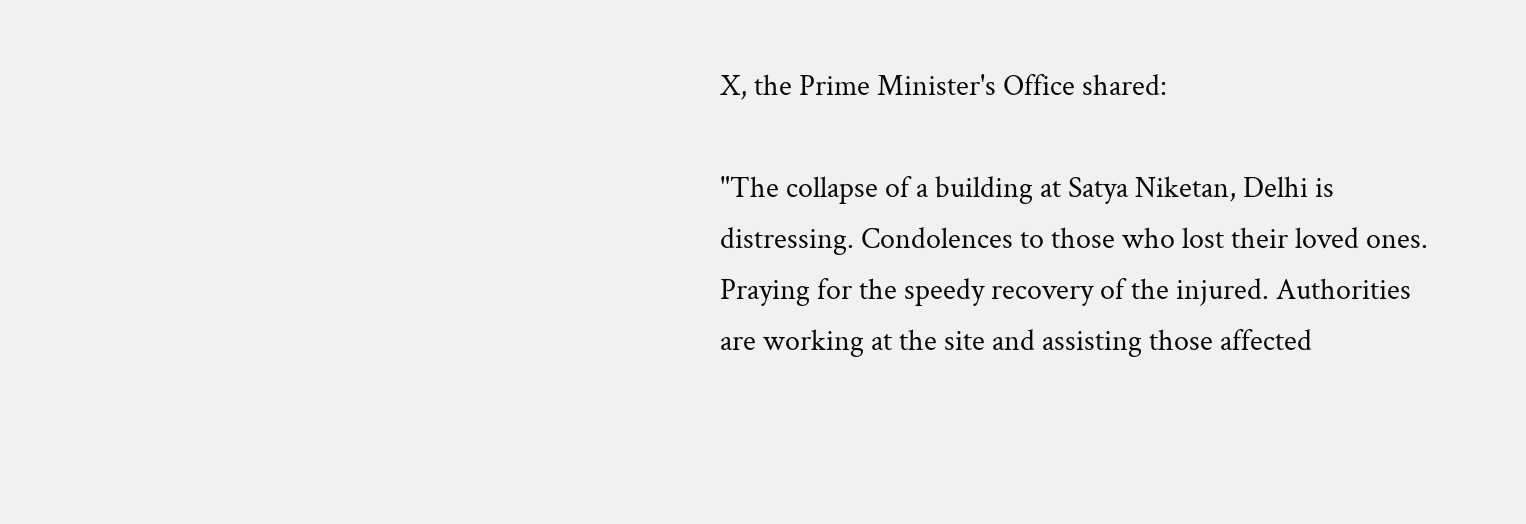X, the Prime Minister's Office shared:

"The collapse of a building at Satya Niketan, Delhi is distressing. Condolences to those who lost their loved ones. Praying for the speedy recovery of the injured. Authorities are working at the site and assisting those affected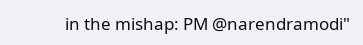in the mishap: PM @narendramodi"